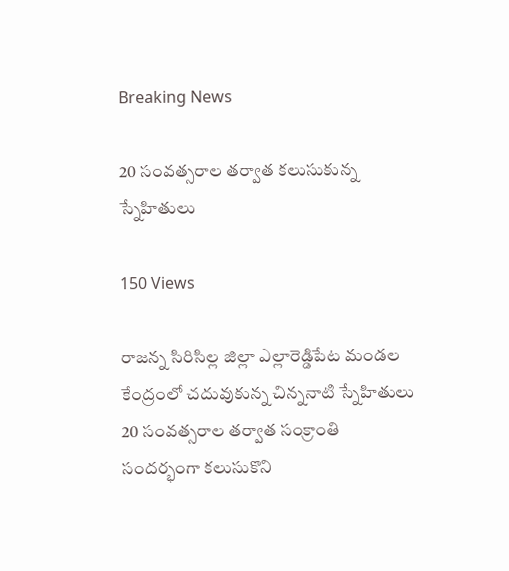Breaking News

20 సంవత్సరాల తర్వాత కలుసుకున్న స్నేహితులు

150 Views

రాజన్న సిరిసిల్ల జిల్లా ఎల్లారెడ్డిపేట మండల కేంద్రంలో చదువుకున్న చిన్ననాటి స్నేహితులు 20 సంవత్సరాల తర్వాత సంక్రాంతి సందర్భంగా కలుసుకొని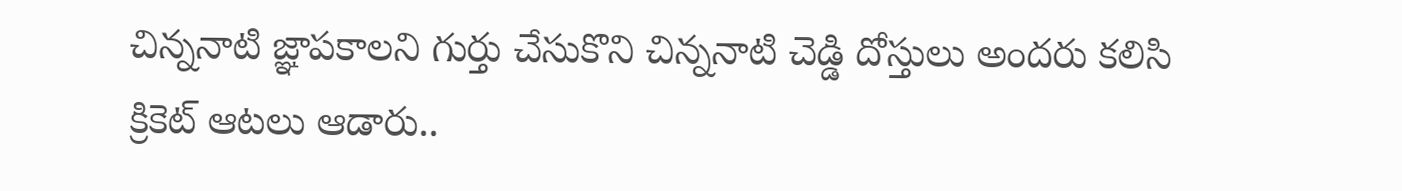చిన్ననాటి జ్ఞాపకాలని గుర్తు చేసుకొని చిన్ననాటి చెడ్డి దోస్తులు అందరు కలిసి క్రికెట్ ఆటలు ఆడారు..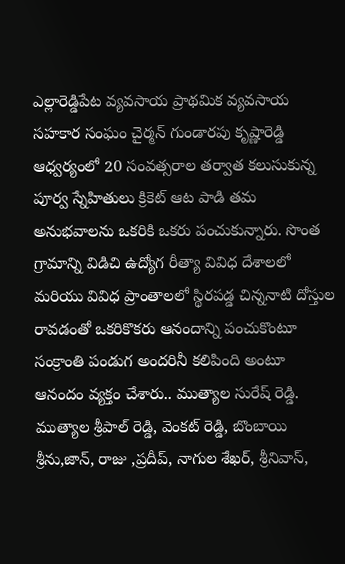ఎల్లారెడ్డిపేట వ్యవసాయ ప్రాథమిక వ్యవసాయ సహకార సంఘం చైర్మన్ గుండారపు కృష్ణారెడ్డి ఆధ్వర్యంలో 20 సంవత్సరాల తర్వాత కలుసుకున్న పూర్వ స్నేహితులు క్రికెట్ ఆట పాడి తమ అనుభవాలను ఒకరికి ఒకరు పంచుకున్నారు. సొంత గ్రామాన్ని విడిచి ఉద్యోగ రీత్యా వివిధ దేశాలలో మరియు వివిధ ప్రాంతాలలో స్థిరపడ్డ చిన్ననాటి దోస్తుల రావడంతో ఒకరికొకరు ఆనందాన్ని పంచుకొంటూ సంక్రాంతి పండుగ అందరినీ కలిపింది అంటూ ఆనందం వ్యక్తం చేశారు.. ముత్యాల సురేష్ రెడ్డి. ముత్యాల శ్రీపాల్ రెడ్డి, వెంకట్ రెడ్డి, బొంబాయి శ్రీను,జాన్, రాజు ,ప్రదీప్, నాగుల శేఖర్, శ్రీనివాస్,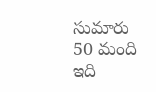సుమారు 50 మంది ఇది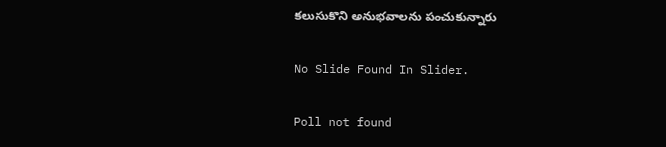కలుసుకొని అనుభవాలను పంచుకున్నారు

No Slide Found In Slider.

Poll not found